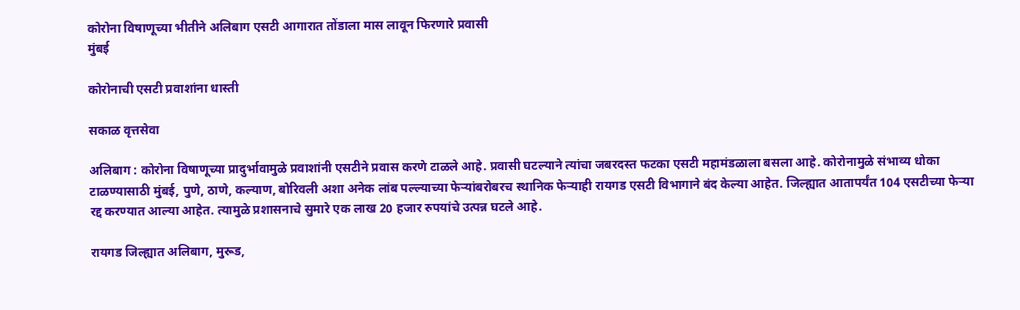कोरोना विषाणूच्या भीतीने अलिबाग एसटी आगारात तोंडाला मास लावून फिरणारे प्रवासी
मुंबई

कोरोनाची एसटी प्रवाशांना धास्ती

सकाळ वृत्तसेवा

अलिबाग : कोरोना विषाणूच्या प्रादुर्भावामुळे प्रवाशांनी एसटीने प्रवास करणे टाळले आहे. प्रवासी घटल्याने त्यांचा जबरदस्त फटका एसटी महामंडळाला बसला आहे. कोरोनामुळे संभाव्य धोका टाळण्यासाठी मुंबई, पुणे, ठाणे, कल्याण, बोरिवली अशा अनेक लांब पल्ल्याच्या फेऱ्यांबरोबरच स्थानिक फेऱ्याही रायगड एसटी विभागाने बंद केल्या आहेत. जिल्ह्यात आतापर्यंत 104 एसटीच्या फेऱ्या रद्द करण्यात आल्या आहेत. त्यामुळे प्रशासनाचे सुमारे एक लाख 20 हजार रुपयांचे उत्पन्न घटले आहे.

रायगड जिल्ह्यात अलिबाग, मुरूड,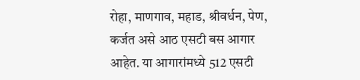रोहा, माणगाव, महाड, श्रीवर्धन, पेण, कर्जत असे आठ एसटी बस आगार आहेत. या आगारांमध्ये 512 एसटी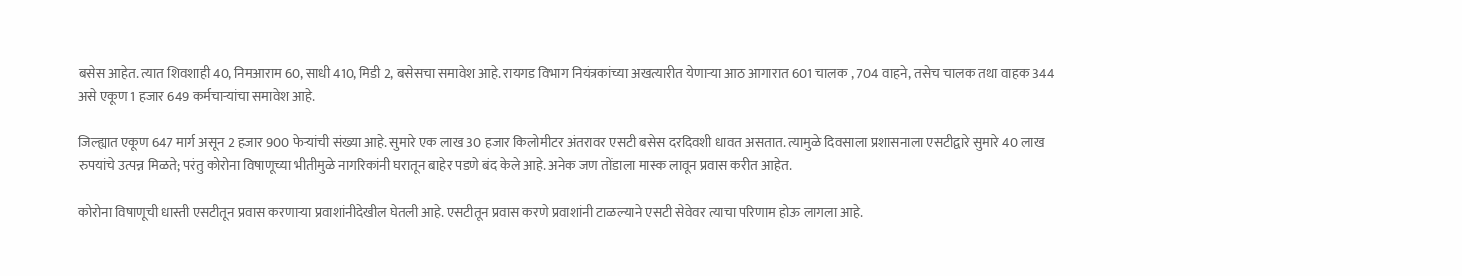बसेस आहेत. त्यात शिवशाही 40, निमआराम 60, साधी 410, मिडी 2, बसेसचा समावेश आहे. रायगड विभाग नियंत्रकांच्या अखत्यारीत येणाऱ्या आठ आगारात 601 चालक , 704 वाहने, तसेच चालक तथा वाहक 344 असे एकूण 1 हजार 649 कर्मचाऱ्यांचा समावेश आहे.

जिल्ह्यात एकूण 647 मार्ग असून 2 हजार 900 फेऱ्यांची संख्या आहे. सुमारे एक लाख 30 हजार किलोमीटर अंतरावर एसटी बसेस दरदिवशी धावत असतात. त्यामुळे दिवसाला प्रशासनाला एसटीद्वारे सुमारे 40 लाख रुपयांचे उत्पन्न मिळते; परंतु कोरोना विषाणूच्या भीतीमुळे नागरिकांनी घरातून बाहेर पडणे बंद केले आहे. अनेक जण तोंडाला मास्क लावून प्रवास करीत आहेत.

कोरोना विषाणूची धास्ती एसटीतून प्रवास करणाऱ्या प्रवाशांनीदेखील घेतली आहे. एसटीतून प्रवास करणे प्रवाशांनी टाळल्याने एसटी सेवेवर त्याचा परिणाम होऊ लागला आहे.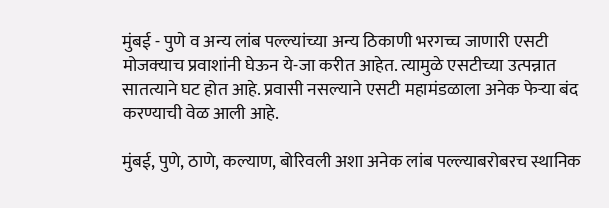मुंबई - पुणे व अन्य लांब पल्ल्यांच्या अन्य ठिकाणी भरगच्च जाणारी एसटी मोजक्‍याच प्रवाशांनी घेऊन ये-जा करीत आहेत. त्यामुळे एसटीच्या उत्पन्नात सातत्याने घट होत आहे. प्रवासी नसल्याने एसटी महामंडळाला अनेक फेऱ्या बंद करण्याची वेळ आली आहे.

मुंबई, पुणे, ठाणे, कल्याण, बोरिवली अशा अनेक लांब पल्ल्याबरोबरच स्थानिक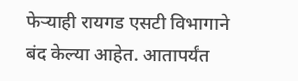फेऱ्याही रायगड एसटी विभागाने बंद केल्या आहेत. आतापर्यंत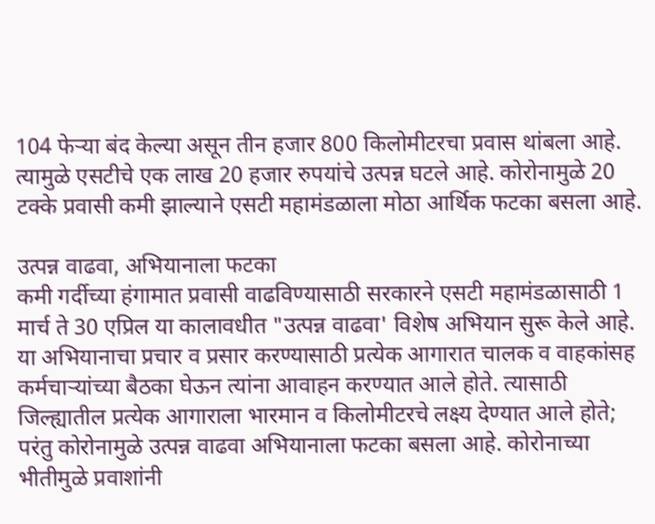104 फेऱ्या बंद केल्या असून तीन हजार 800 किलोमीटरचा प्रवास थांबला आहे. त्यामुळे एसटीचे एक लाख 20 हजार रुपयांचे उत्पन्न घटले आहे. कोरोनामुळे 20 टक्के प्रवासी कमी झाल्याने एसटी महामंडळाला मोठा आर्थिक फटका बसला आहे.

उत्पन्न वाढवा, अभियानाला फटका
कमी गर्दीच्या हंगामात प्रवासी वाढविण्यासाठी सरकारने एसटी महामंडळासाठी 1 मार्च ते 30 एप्रिल या कालावधीत "उत्पन्न वाढवा' विशेष अभियान सुरू केले आहे. या अभियानाचा प्रचार व प्रसार करण्यासाठी प्रत्येक आगारात चालक व वाहकांसह कर्मचाऱ्यांच्या बैठका घेऊन त्यांना आवाहन करण्यात आले होते. त्यासाठी जिल्ह्यातील प्रत्येक आगाराला भारमान व किलोमीटरचे लक्ष्य देण्यात आले होते; परंतु कोरोनामुळे उत्पन्न वाढवा अभियानाला फटका बसला आहे. कोरोनाच्या भीतीमुळे प्रवाशांनी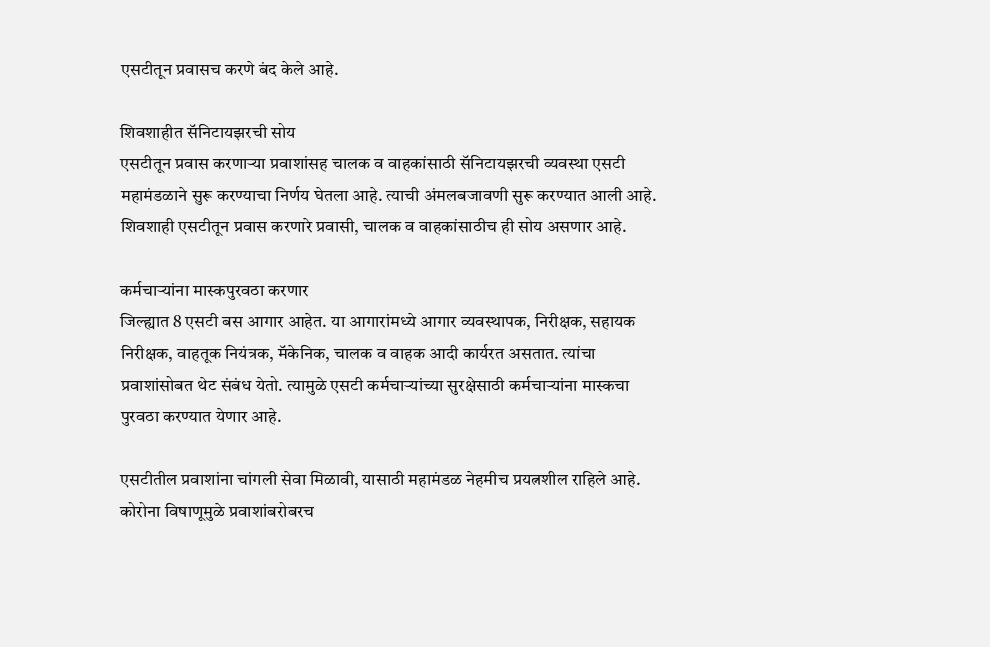एसटीतून प्रवासच करणे बंद केले आहे.

शिवशाहीत सॅनिटायझरची सोय
एसटीतून प्रवास करणाऱ्या प्रवाशांसह चालक व वाहकांसाठी सॅनिटायझरची व्यवस्था एसटी महामंडळाने सुरू करण्याचा निर्णय घेतला आहे. त्याची अंमलबजावणी सुरू करण्यात आली आहे. शिवशाही एसटीतून प्रवास करणारे प्रवासी, चालक व वाहकांसाठीच ही सोय असणार आहे.

कर्मचाऱ्यांना मास्कपुरवठा करणार
जिल्ह्यात 8 एसटी बस आगार आहेत. या आगारांमध्ये आगार व्यवस्थापक, निरीक्षक, सहायक निरीक्षक, वाहतूक नियंत्रक, मॅकेनिक, चालक व वाहक आदी कार्यरत असतात. त्यांचा प्रवाशांसोबत थेट संबंध येतो. त्यामुळे एसटी कर्मचाऱ्यांच्या सुरक्षेसाठी कर्मचाऱ्यांना मास्कचा पुरवठा करण्यात येणार आहे.

एसटीतील प्रवाशांना चांगली सेवा मिळावी, यासाठी महामंडळ नेहमीच प्रयत्नशील राहिले आहे. कोरोना विषाणूमुळे प्रवाशांबरोबरच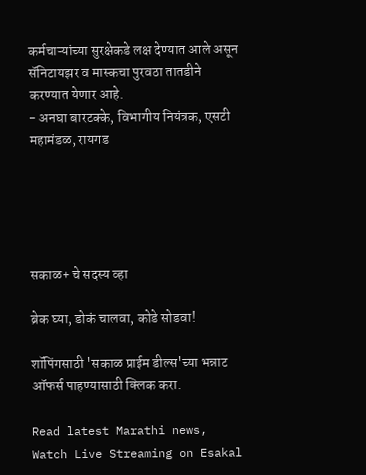कर्मचाऱ्यांच्या सुरक्षेकडे लक्ष देण्यात आले असून सॅनिटायझर व मास्कचा पुरवठा तातडीने करण्यात येणार आहे.
- अनघा बारटक्के, विभागीय नियंत्रक, एसटी महामंडळ, रायगड





सकाळ+ चे सदस्य व्हा

ब्रेक घ्या, डोकं चालवा, कोडे सोडवा!

शॉपिंगसाठी 'सकाळ प्राईम डील्स'च्या भन्नाट ऑफर्स पाहण्यासाठी क्लिक करा.

Read latest Marathi news, Watch Live Streaming on Esakal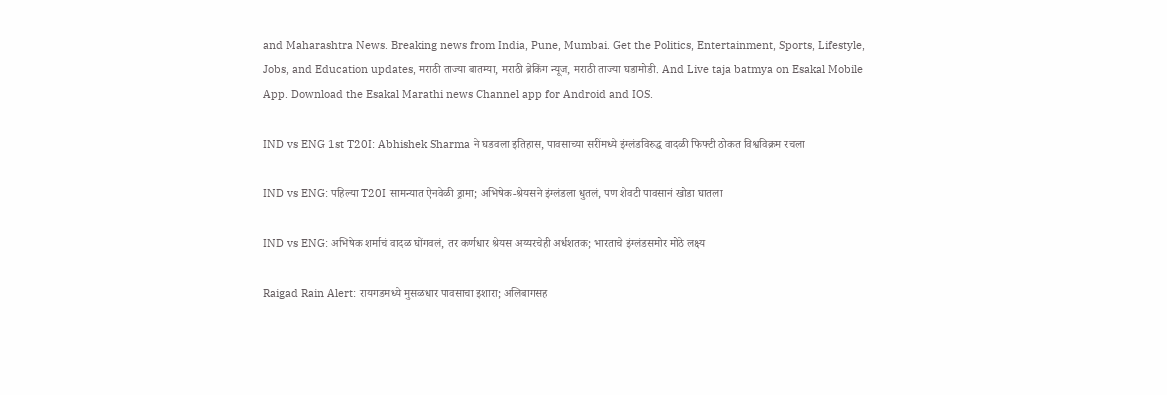and Maharashtra News. Breaking news from India, Pune, Mumbai. Get the Politics, Entertainment, Sports, Lifestyle, Jobs, and Education updates, मराठी ताज्या बातम्या, मराठी ब्रेकिंग न्यूज, मराठी ताज्या घडामोडी. And Live taja batmya on Esakal Mobile App. Download the Esakal Marathi news Channel app for Android and IOS.

IND vs ENG 1st T20I: Abhishek Sharma ने घडवला इतिहास, पावसाच्या सरींमध्ये इंग्लंडविरुद्ध वादळी फिफ्टी ठोकत विश्वविक्रम रचला

IND vs ENG: पहिल्या T20I सामन्यात ऐनवेळी ड्रामा; अभिषेक-श्रेयसने इंग्लंडला धुतलं, पण शेवटी पावसानं खोडा घातला

IND vs ENG: अभिषेक शर्माचं वादळ घोंगवलं, तर कर्णधार श्रेयस अय्यरचेही अर्धशतक; भारताचे इंग्लंडसमोर मोठे लक्ष्य

Raigad Rain Alert: रायगडमध्ये मुसळधार पावसाचा इशारा; अलिबागसह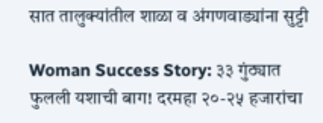सात तालुक्यांतील शाळा व अंगणवाड्यांना सुट्टी

Woman Success Story: ३३ गुंठ्यात फुलली यशाची बाग! दरमहा २०-२५ हजारांचा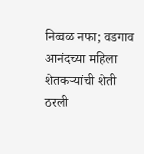निव्वळ नफा; वडगाव आनंदच्या महिला शेतकऱ्यांची शेती ठरली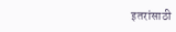इतरांसाठी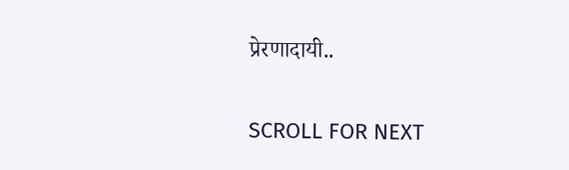प्रेरणादायी..

SCROLL FOR NEXT